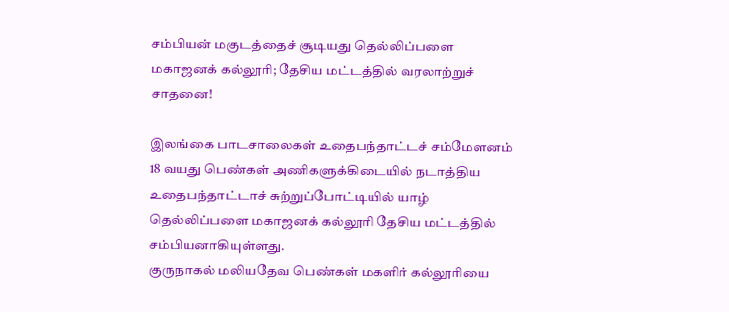சம்பியன் மகுடத்தைச் சூடியது தெல்லிப்பளை மகாஜனக் கல்லூரி; தேசிய மட்டத்தில் வரலாற்றுச் சாதனை!

இலங்கை பாடசாலைகள் உதைபந்தாட்டச் சம்மேளனம் 18 வயது பெண்கள் அணிகளுக்கிடையில் நடாத்திய உதைபந்தாட்டாச் சுற்றுப்போட்டியில் யாழ் தெல்லிப்பளை மகாஜனக் கல்லூரி தேசிய மட்டத்தில் சம்பியனாகியுள்ளது.
குருநாகல் மலியதேவ பெண்கள் மகளிர் கல்லூரியை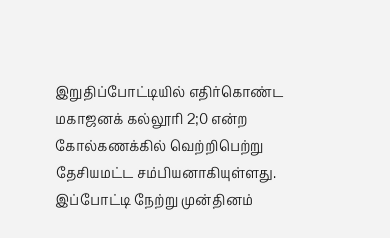இறுதிப்போட்டியில் எதிர்கொண்ட மகாஜனக் கல்லூரி 2;0 என்ற கோல்கணக்கில் வெற்றிபெற்று தேசியமட்ட சம்பியனாகியுள்ளது.
இப்போட்டி நேற்று முன்தினம்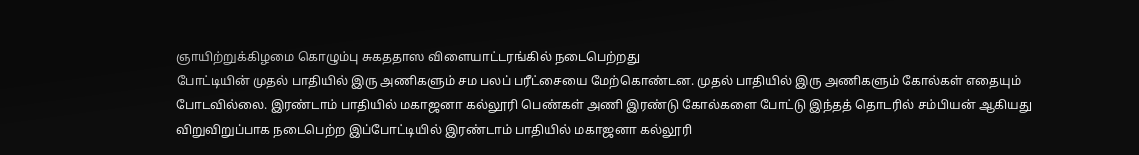ஞாயிற்றுக்கிழமை கொழும்பு சுகததாஸ விளையாட்டரங்கில் நடைபெற்றது
போட்டியின் முதல் பாதியில் இரு அணிகளும் சம பலப் பரீட்சையை மேற்கொண்டன. முதல் பாதியில் இரு அணிகளும் கோல்கள் எதையும் போடவில்லை. இரண்டாம் பாதியில் மகாஜனா கல்லூரி பெண்கள் அணி இரண்டு கோல்களை போட்டு இந்தத் தொடரில் சம்பியன் ஆகியது
விறுவிறுப்பாக நடைபெற்ற இப்போட்டியில் இரண்டாம் பாதியில் மகாஜனா கல்லூரி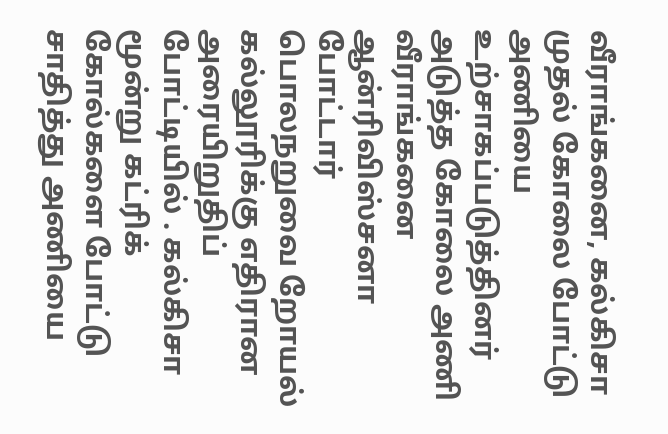வீராங்கனை, கல்கிசா முதல் கோலை போட்டு அணியை உற்சாகப்படுத்தினர் அடுத்த கோலை அணி வீராங்கனை ஆன்ரிவிஸ்சனா போட்டார்
பொலநறுவை றோயல் கல்லூரிக்கு எதிரான அரையிறுதிப் போட்டியில் . கல்கிசா மூன்று கட்ரிக் கோல்களை போட்டு சாதித்து அணியை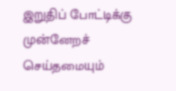இறுதிப் போட்டிக்கு முன்னேறச் செய்தமையும்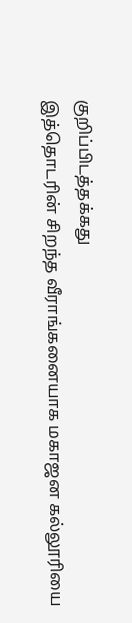குறிப்பிடத்தக்கது
இத்தொடரின் சிறந்த வீராங்கனையாக மகாஜன கல்லூரியை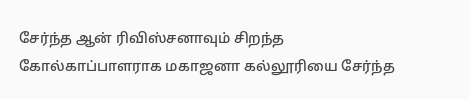சேர்ந்த ஆன் ரிவிஸ்சனாவும் சிறந்த கோல்காப்பாளராக மகாஜனா கல்லூரியை சேர்ந்த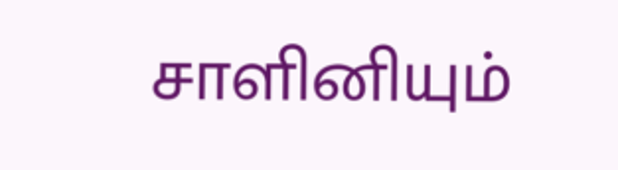சாளினியும்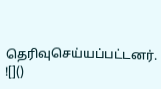தெரிவுசெய்யப்பட்டனர்.
![]()